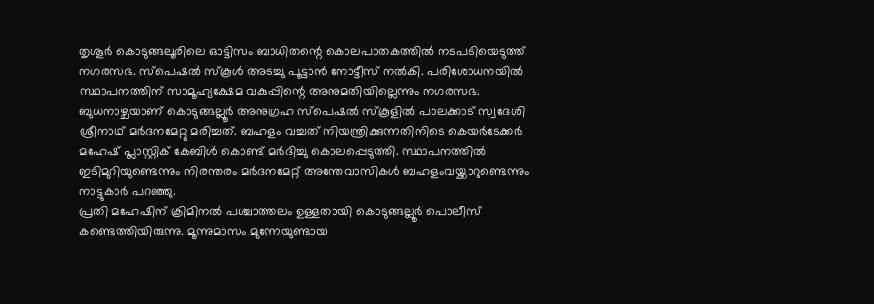തൃശൂർ കൊടുങ്ങലൂരിലെ ഓട്ടിസം ബാധിതന്റെ കൊലപാതകത്തിൽ നടപടിയെടുത്ത് നഗരസഭ. സ്പെഷൽ സ്കൂൾ അടച്ചു പൂട്ടാൻ നോട്ടീസ് നൽകി. പരിശോധനയിൽ സ്ഥാപനത്തിന് സാമൂഹ്യക്ഷേമ വകുപ്പിന്റെ അനുമതിയില്ലെന്നും നഗരസഭ.
ബുധനാഴ്ചയാണ് കൊടുങ്ങല്ലൂർ അനുഗ്രഹ സ്പെഷൽ സ്കൂളിൽ പാലക്കാട് സ്വദേശി ശ്രീനാഥ് മർദനമേറ്റു മരിച്ചത്. ബഹളം വച്ചത് നിയന്ത്രിക്കുന്നതിനിടെ കെയർടേക്കർ മഹേഷ് പ്ലാസ്റ്റിക് കേബിൾ കൊണ്ട് മർദിച്ചു കൊലപ്പെടുത്തി. സ്ഥാപനത്തിൽ ഇടിമുറിയുണ്ടെന്നും നിരന്തരം മർദനമേറ്റ് അന്തേവാസികൾ ബഹളംവയ്ക്കാറുണ്ടെന്നും നാട്ടുകാർ പറഞ്ഞു.
പ്രതി മഹേഷിന് ക്രിമിനൽ പശ്ചാത്തലം ഉള്ളതായി കൊടുങ്ങല്ലൂർ പൊലീസ് കണ്ടെത്തിയിരുന്നു. മൂന്നുമാസം മുന്നേയുണ്ടായ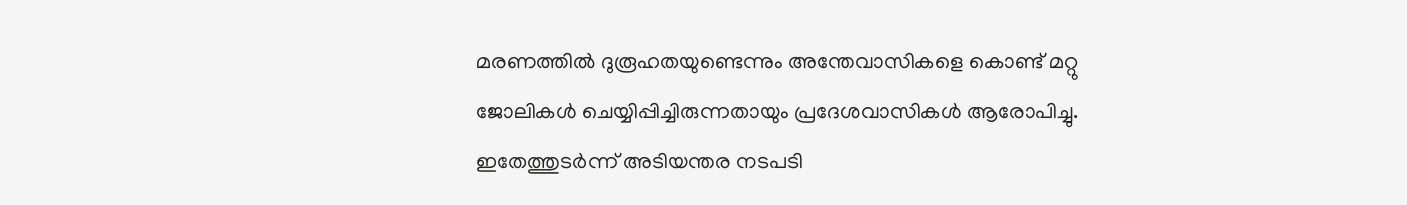മരണത്തിൽ ദുരൂഹതയുണ്ടെന്നും അന്തേവാസികളെ കൊണ്ട് മറ്റു ജോലികൾ ചെയ്യിപ്പിച്ചിരുന്നതായും പ്രദേശവാസികൾ ആരോപിച്ചു. ഇതേത്തുടർന്ന് അടിയന്തര നടപടി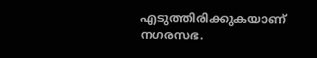എടുത്തിരിക്കുകയാണ് നഗരസഭ.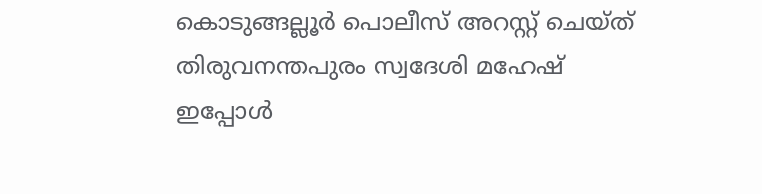കൊടുങ്ങല്ലൂർ പൊലീസ് അറസ്റ്റ് ചെയ്ത് തിരുവനന്തപുരം സ്വദേശി മഹേഷ് ഇപ്പോൾ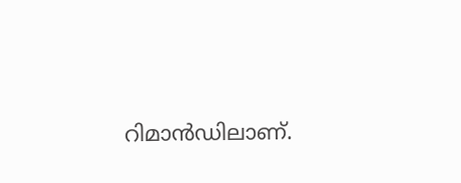റിമാൻഡിലാണ്.